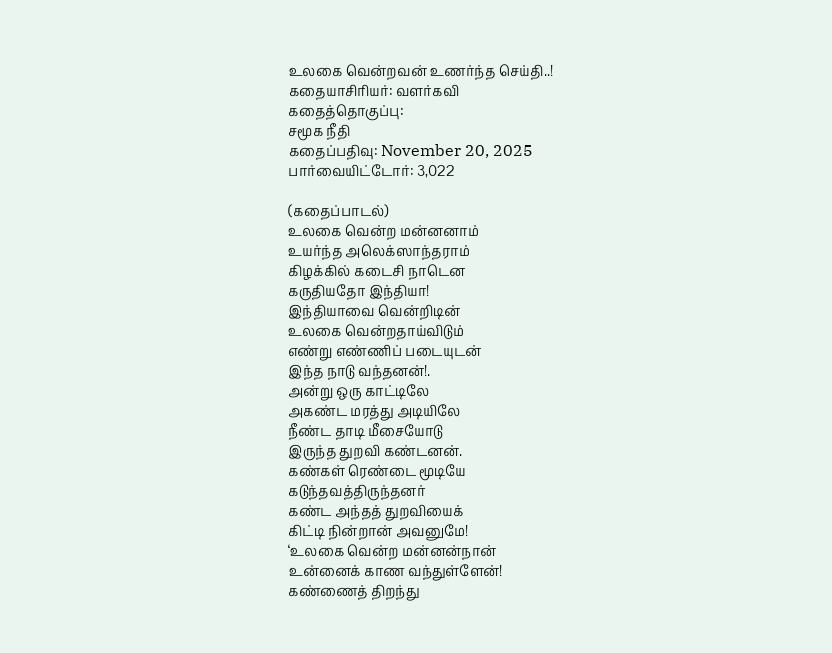உலகை வென்றவன் உணர்ந்த செய்தி..!
கதையாசிரியர்: வளர்கவி
கதைத்தொகுப்பு:
சமூக நீதி
கதைப்பதிவு: November 20, 2025
பார்வையிட்டோர்: 3,022

(கதைப்பாடல்)
உலகை வென்ற மன்னனாம்
உயர்ந்த அலெக்ஸாந்தராம்
கிழக்கில் கடைசி நாடென
கருதியதோ இந்தியா!
இந்தியாவை வென்றிடின்
உலகை வென்றதாய்விடும்
எண்று எண்ணிப் படையுடன்
இந்த நாடு வந்தனன்!.
அன்று ஒரு காட்டிலே
அகண்ட மரத்து அடியிலே
நீண்ட தாடி மீசையோடு
இருந்த துறவி கண்டனன்.
கண்கள் ரெண்டை மூடியே
கடுந்தவத்திருந்தனர்
கண்ட அந்தத் துறவியைக்
கிட்டி நின்றான் அவனுமே!
‘உலகை வென்ற மன்னன்நான்
உன்னைக் காண வந்துள்ளேன்!
கண்ணைத் திறந்து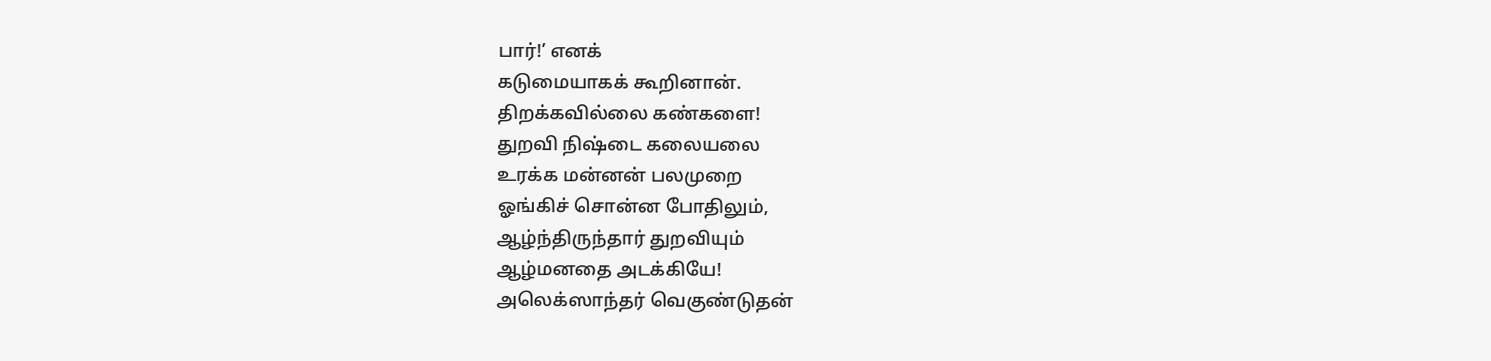பார்!’ எனக்
கடுமையாகக் கூறினான்.
திறக்கவில்லை கண்களை!
துறவி நிஷ்டை கலையலை
உரக்க மன்னன் பலமுறை
ஓங்கிச் சொன்ன போதிலும்,
ஆழ்ந்திருந்தார் துறவியும்
ஆழ்மனதை அடக்கியே!
அலெக்ஸாந்தர் வெகுண்டுதன்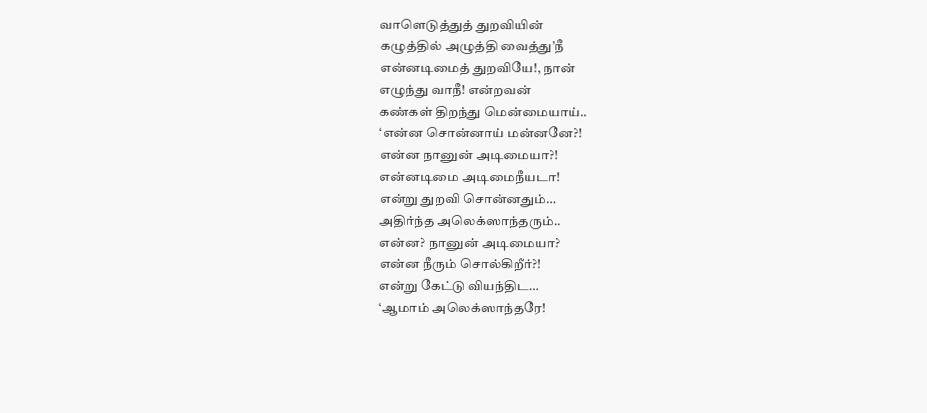வாளெடுத்துத் துறவியின்
கழுத்தில் அழுத்தி வைத்து’நீ
என்னடிமைத் துறவியே!, நான்
எழுந்து வாநீ! என்றவன்
கண்கள் திறந்து மென்மையாய்..
‘என்ன சொன்னாய் மன்னனே?!
என்ன நானுன் அடிமையா?!
என்னடிமை அடிமைநீயடா!
என்று துறவி சொன்னதும்…
அதிர்ந்த அலெக்ஸாந்தரும்..
என்ன? நானுன் அடிமையா?
என்ன நீரும் சொல்கிறீர்?!
என்று கேட்டு வியந்திட…
‘ஆமாம் அலெக்ஸாந்தரே!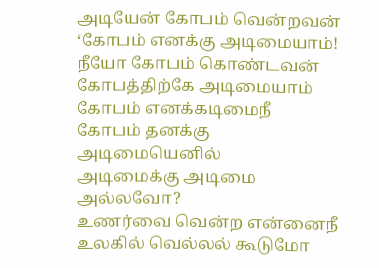அடியேன் கோபம் வென்றவன்
‘கோபம் எனக்கு அடிமையாம்!
நீயோ கோபம் கொண்டவன்
கோபத்திற்கே அடிமையாம்
கோபம் எனக்கடிமைநீ
கோபம் தனக்கு அடிமையெனில்
அடிமைக்கு அடிமை அல்லவோ?
உணர்வை வென்ற என்னைநீ
உலகில் வெல்லல் கூடுமோ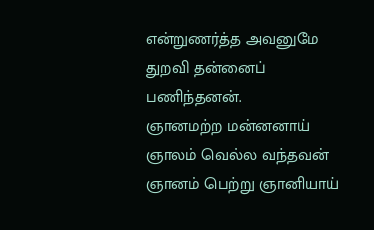என்றுணர்த்த அவனுமே
துறவி தன்னைப் பணிந்தனன்.
ஞானமற்ற மன்னனாய்
ஞாலம் வெல்ல வந்தவன்
ஞானம் பெற்று ஞானியாய்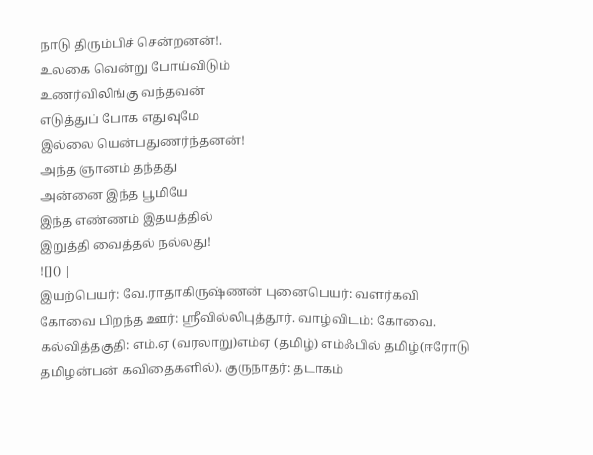நாடு திரும்பிச் சென்றனன்!.
உலகை வென்று போய்விடும்
உணர்விலிங்கு வந்தவன்
எடுத்துப் போக எதுவுமே
இல்லை யென்பதுணர்ந்தனன்!
அந்த ஞானம் தந்தது
அன்னை இந்த பூமியே
இந்த எண்ணம் இதயத்தில்
இறுத்தி வைத்தல் நல்லது!
![]() |
இயற்பெயர்: வே.ராதாகிருஷ்ணன் புனைபெயர்: வளர்கவி கோவை பிறந்த ஊர்: ஸ்ரீவில்லிபுத்தூர். வாழ்விடம்: கோவை. கல்வித்தகுதி: எம்.ஏ (வரலாறு)எம்ஏ (தமிழ்) எம்ஃபில் தமிழ்(ஈரோடு தமிழன்பன் கவிதைகளில்). குருநாதர்: தடாகம்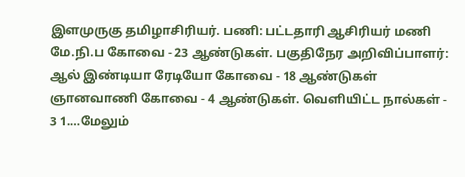இளமுருகு தமிழாசிரியர். பணி: பட்டதாரி ஆசிரியர் மணி மே.நி.ப கோவை - 23 ஆண்டுகள். பகுதிநேர அறிவிப்பாளர்: ஆல் இண்டியா ரேடியோ கோவை - 18 ஆண்டுகள் ஞானவாணி கோவை - 4 ஆண்டுகள். வெளியிட்ட நால்கள் - 3 1.…மேலும்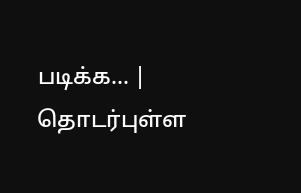படிக்க... |
தொடர்புள்ள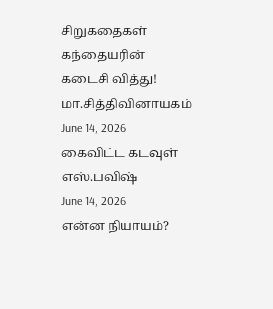சிறுகதைகள்
கந்தையரின் கடைசி வித்து!
மா.சித்திவினாயகம்
June 14, 2026
கைவிட்ட கடவுள்
எஸ்.பவிஷ்
June 14, 2026
என்ன நியாயம்?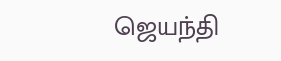ஜெயந்தி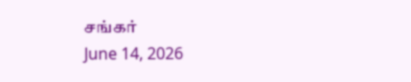சங்கர்
June 14, 2026